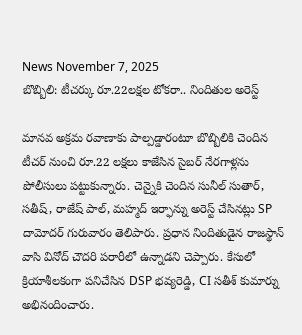News November 7, 2025
బొబ్బిలి: టీచర్కు రూ.22లక్షల టోకరా.. నిందితుల అరెస్ట్

మానవ అక్రమ రవాణాకు పాల్పడ్డారంటూ బొబ్బిలికి చెందిన టీచర్ నుంచి రూ.22 లక్షలు కాజేసిన సైబర్ నేరగాళ్లను పోలీసులు పట్టుకున్నారు. చెన్నైకి చెందిన సునీల్ సుతార్, సతీష్, రాజేష్ పాల్, మహ్మద్ ఇర్ఫాన్ను అరెస్ట్ చేసినట్లు SP దామోదర్ గురువారం తెలిపారు. ప్రధాన నిందితుడైన రాజస్థాన్ వాసి వినోద్ చౌదరి పరారీలో ఉన్నాడని చెప్పారు. కేసులో క్రియాశీలకంగా పనిచేసిన DSP భవ్యరెడ్డి, CI సతీశ్ కుమార్ను అభినందించారు.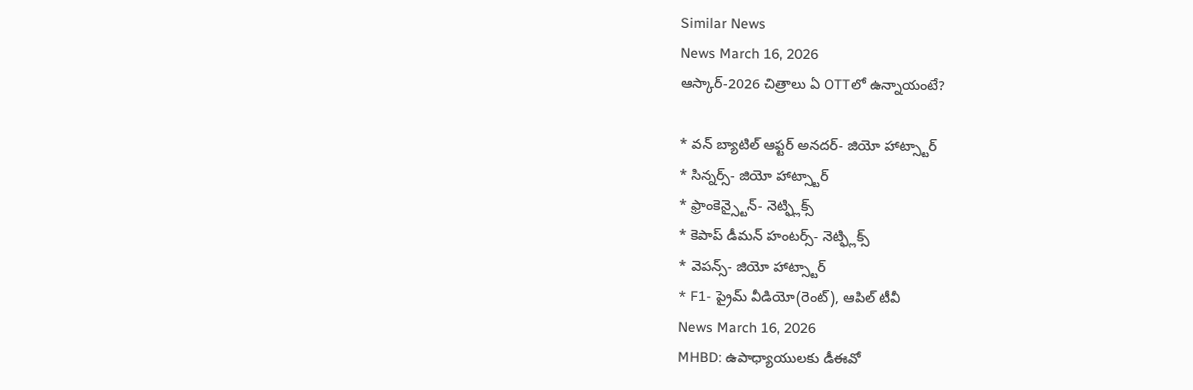Similar News
News March 16, 2026
ఆస్కార్-2026 చిత్రాలు ఏ OTTలో ఉన్నాయంటే?

* వన్ బ్యాటిల్ ఆఫ్టర్ అనదర్- జియో హాట్స్టార్
* సిన్నర్స్- జియో హాట్స్టార్
* ఫ్రాంకెన్స్టైన్- నెట్ఫ్లిక్స్
* కెపాప్ డీమన్ హంటర్స్- నెట్ఫ్లిక్స్
* వెపన్స్- జియో హాట్స్టార్
* F1- ప్రైమ్ వీడియో(రెంట్), ఆపిల్ టీవీ
News March 16, 2026
MHBD: ఉపాధ్యాయులకు డీఈవో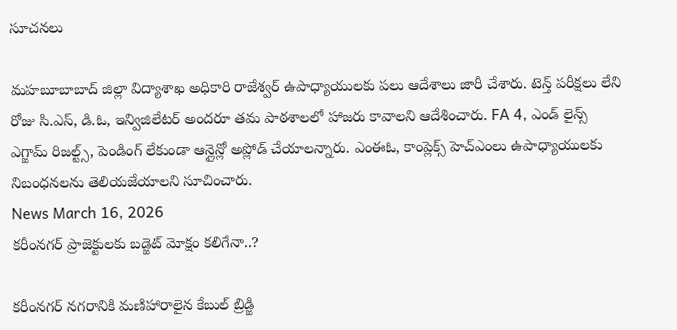సూచనలు

మహబూబాబాద్ జిల్లా విద్యాశాఖ అధికారి రాజేశ్వర్ ఉపాధ్యాయులకు పలు ఆదేశాలు జారీ చేశారు. టెన్త్ పరీక్షలు లేని రోజు సి.ఎస్, డి.ఓ, ఇన్విజిలేటర్ అందరూ తమ పాఠశాలలో హాజరు కావాలని ఆదేశించారు. FA 4, ఎండ్ లైన్స్ ఎగ్జామ్ రిజల్ట్స్, పెండింగ్ లేకుండా ఆన్లైన్లో అప్లోడ్ చేయాలన్నారు. ఎంఈఓ, కాంప్లెక్స్ హెచ్ఎంలు ఉపాధ్యాయులకు నిబంధనలను తెలియజేయాలని సూచించారు.
News March 16, 2026
కరీంనగర్ ప్రాజెక్టులకు బడ్జెట్ మోక్షం కలిగేనా..?

కరీంనగర్ నగరానికి మణిహారాలైన కేబుల్ బ్రిడ్జి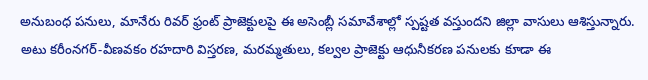అనుబంధ పనులు, మానేరు రివర్ ఫ్రంట్ ప్రాజెక్టులపై ఈ అసెంబ్లీ సమావేశాల్లో స్పష్టత వస్తుందని జిల్లా వాసులు ఆశిస్తున్నారు. అటు కరీంనగర్-వీణవకం రహదారి విస్తరణ, మరమ్మతులు, కల్వల ప్రాజెక్టు ఆధునీకరణ పనులకు కూడా ఈ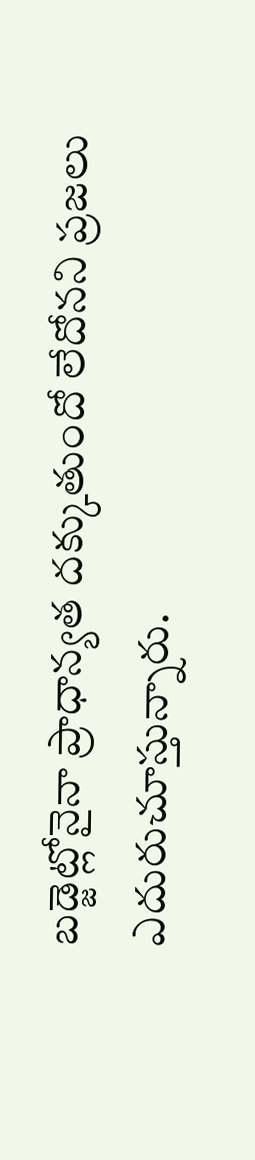బడ్జెట్లోనైనా ప్రాధాన్యత దక్కుతుందో లేదోనని ప్రజలు ఎదురుచూస్తున్నారు.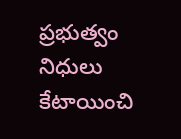ప్రభుత్వం నిధులు కేటాయించి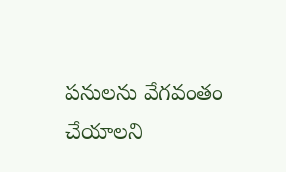పనులను వేగవంతం చేయాలని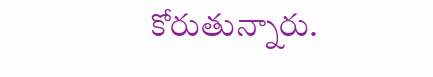కోరుతున్నారు.